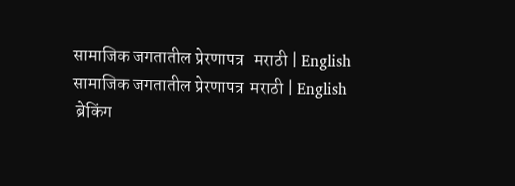सामाजिक जगतातील प्रेरणापत्र   मराठी | English
सामाजिक जगतातील प्रेरणापत्र  मराठी | English
 ब्रेकिंग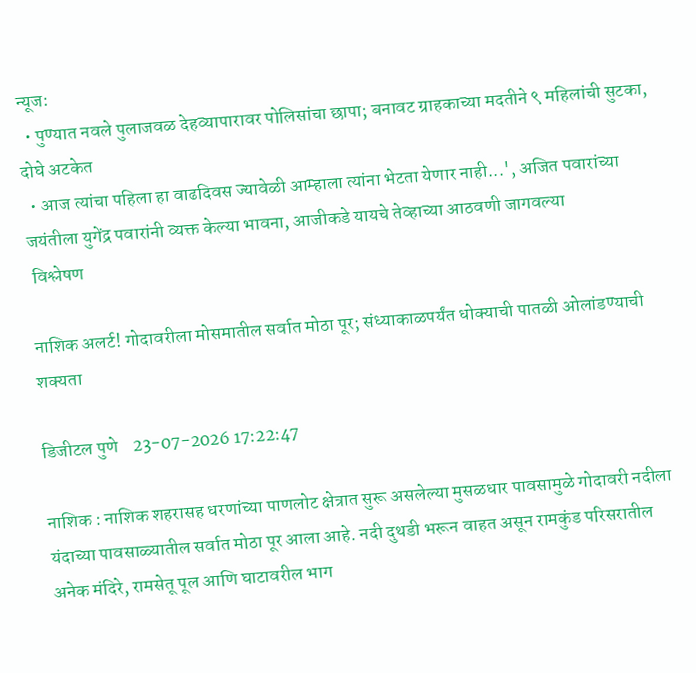न्यूज:
  • पुण्यात नवले पुलाजवळ देहव्यापारावर पोलिसांचा छापा; बनावट ग्राहकाच्या मदतीने ९ महिलांची सुटका, दोघे अटकेत
  • आज त्यांचा पहिला हा वाढदिवस ज्यावेळी आम्हाला त्यांना भेटता येणार नाही...', अजित पवारांच्या जयंतीला युगेंद्र पवारांनी व्यक्त केल्या भावना, आजीकडे यायचे तेव्हाच्या आठवणी जागवल्या
 विश्लेषण

नाशिक अलर्ट! गोदावरीला मोसमातील सर्वात मोठा पूर; संध्याकाळपर्यंत धोक्याची पातळी ओलांडण्याची शक्यता

डिजीटल पुणे    23-07-2026 17:22:47

नाशिक : नाशिक शहरासह धरणांच्या पाणलोट क्षेत्रात सुरू असलेल्या मुसळधार पावसामुळे गोदावरी नदीला यंदाच्या पावसाळ्यातील सर्वात मोठा पूर आला आहे. नदी दुथडी भरून वाहत असून रामकुंड परिसरातील अनेक मंदिरे, रामसेतू पूल आणि घाटावरील भाग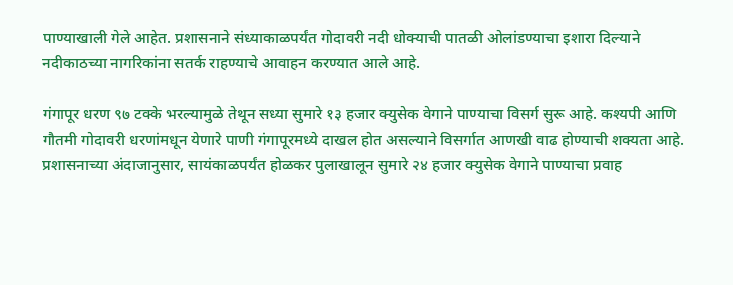पाण्याखाली गेले आहेत. प्रशासनाने संध्याकाळपर्यंत गोदावरी नदी धोक्याची पातळी ओलांडण्याचा इशारा दिल्याने नदीकाठच्या नागरिकांना सतर्क राहण्याचे आवाहन करण्यात आले आहे.

गंगापूर धरण ९७ टक्के भरल्यामुळे तेथून सध्या सुमारे १३ हजार क्युसेक वेगाने पाण्याचा विसर्ग सुरू आहे. कश्यपी आणि गौतमी गोदावरी धरणांमधून येणारे पाणी गंगापूरमध्ये दाखल होत असल्याने विसर्गात आणखी वाढ होण्याची शक्यता आहे. प्रशासनाच्या अंदाजानुसार, सायंकाळपर्यंत होळकर पुलाखालून सुमारे २४ हजार क्युसेक वेगाने पाण्याचा प्रवाह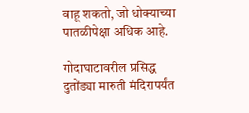वाहू शकतो, जो धोक्याच्या पातळीपेक्षा अधिक आहे.

गोदाघाटावरील प्रसिद्ध दुतोंड्या मारुती मंदिरापर्यंत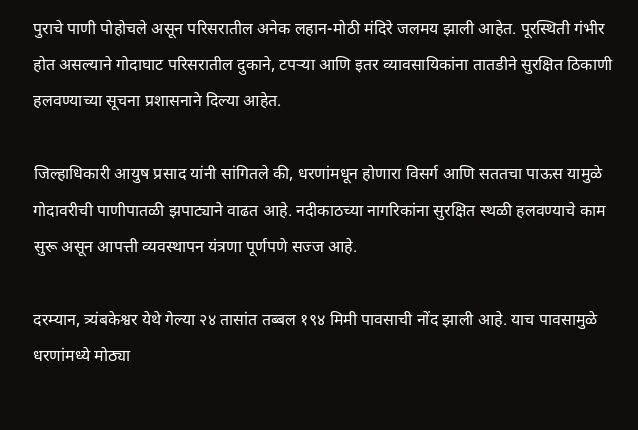पुराचे पाणी पोहोचले असून परिसरातील अनेक लहान-मोठी मंदिरे जलमय झाली आहेत. पूरस्थिती गंभीर होत असल्याने गोदाघाट परिसरातील दुकाने, टपऱ्या आणि इतर व्यावसायिकांना तातडीने सुरक्षित ठिकाणी हलवण्याच्या सूचना प्रशासनाने दिल्या आहेत.

जिल्हाधिकारी आयुष प्रसाद यांनी सांगितले की, धरणांमधून होणारा विसर्ग आणि सततचा पाऊस यामुळे गोदावरीची पाणीपातळी झपाट्याने वाढत आहे. नदीकाठच्या नागरिकांना सुरक्षित स्थळी हलवण्याचे काम सुरू असून आपत्ती व्यवस्थापन यंत्रणा पूर्णपणे सज्ज आहे.

दरम्यान, त्र्यंबकेश्वर येथे गेल्या २४ तासांत तब्बल १९४ मिमी पावसाची नोंद झाली आहे. याच पावसामुळे धरणांमध्ये मोठ्या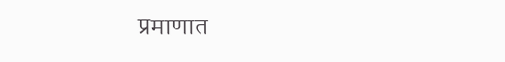प्रमाणात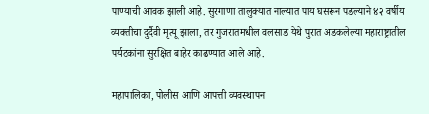पाण्याची आवक झाली आहे. सुरगाणा तालुक्यात नाल्यात पाय घसरून पडल्याने ४२ वर्षीय व्यक्तीचा दुर्दैवी मृत्यू झाला, तर गुजरातमधील वलसाड येथे पुरात अडकलेल्या महाराष्ट्रातील पर्यटकांना सुरक्षित बाहेर काढण्यात आले आहे.

महापालिका, पोलीस आणि आपत्ती व्यवस्थापन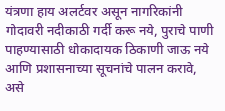यंत्रणा हाय अलर्टवर असून नागरिकांनी गोदावरी नदीकाठी गर्दी करू नये, पुराचे पाणी पाहण्यासाठी धोकादायक ठिकाणी जाऊ नये आणि प्रशासनाच्या सूचनांचे पालन करावे, असे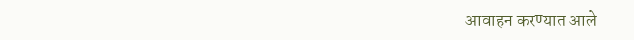आवाहन करण्यात आले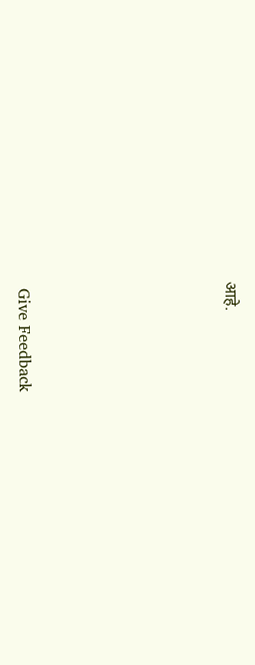आहे.






 Give Feedback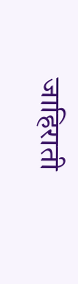जाहिराती